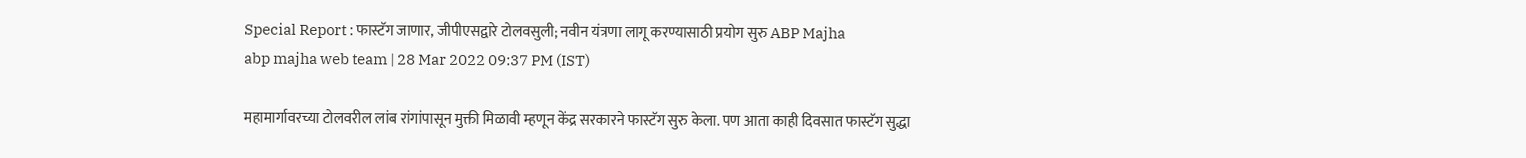Special Report : फास्टॅग जाणार, जीपीएसद्वारे टोलवसुली; नवीन यंत्रणा लागू करण्यासाठी प्रयोग सुरु ABP Majha
abp majha web team | 28 Mar 2022 09:37 PM (IST)

महामार्गावरच्या टोलवरील लांब रांगांपासून मुक्ती मिळावी म्हणून केंद्र सरकारने फास्टॅग सुरु केला. पण आता काही दिवसात फास्टॅग सुद्धा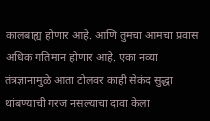कालबाह्य होणार आहे. आणि तुमचा आमचा प्रवास अधिक गतिमान होणार आहे. एका नव्या तंत्रज्ञानामुळे आता टोलवर काही सेकंद सुद्धा थांबण्याची गरज नसल्याचा दावा केला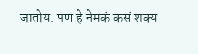जातोय. पण हे नेमकं कसं शक्य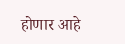होणार आहे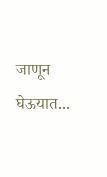जाणून घेऊयात...